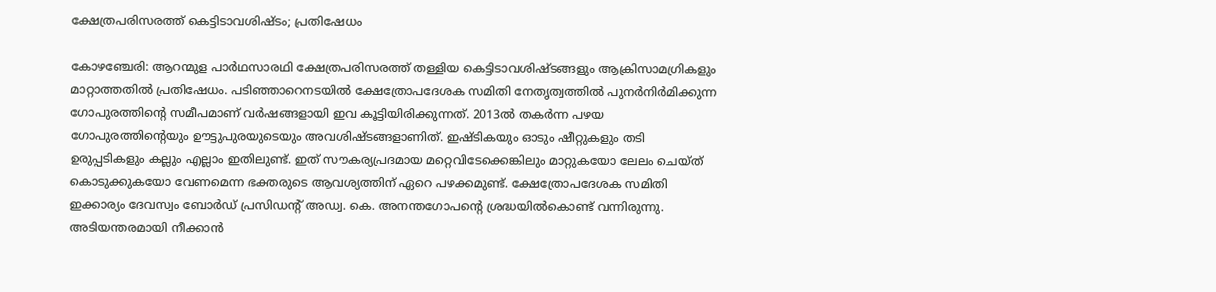ക്ഷേത്രപരിസരത്ത് കെട്ടിടാവശിഷ്ടം; പ്രതിഷേധം

കോഴഞ്ചേരി: ആറന്മുള പാർഥസാരഥി ക്ഷേത്രപരിസരത്ത് തള്ളിയ കെട്ടിടാവശിഷ്ടങ്ങളും ആക്രിസാമഗ്രികളും മാറ്റാത്തതിൽ പ്രതിഷേധം. പടിഞ്ഞാറെനടയിൽ ക്ഷേത്രോപദേശക സമിതി നേതൃത്വത്തിൽ പുനർനിർമിക്കുന്ന ഗോപുരത്തിന്‍റെ സമീപമാണ് വർഷങ്ങളായി ഇവ കൂട്ടിയിരിക്കുന്നത്. 2013ൽ തകർന്ന പഴയ ഗോപുരത്തിന്‍റെയും ഊട്ടുപുരയുടെയും അവശിഷ്ടങ്ങളാണിത്. ഇഷ്ടികയും ഓടും ഷീറ്റുകളും തടി ഉരുപ്പടികളും കല്ലും എല്ലാം ഇതിലുണ്ട്. ഇത് സൗകര്യപ്രദമായ മറ്റെവിടേക്കെങ്കിലും മാറ്റുകയോ ലേലം ചെയ്ത് കൊടുക്കുകയോ വേണമെന്ന ഭക്തരുടെ ആവശ്യത്തിന് ഏറെ പഴക്കമുണ്ട്. ക്ഷേത്രോപദേശക സമിതി ഇക്കാര്യം ദേവസ്വം ബോർഡ് പ്രസിഡന്‍റ് അഡ്വ. കെ. അനന്തഗോപന്‍റെ ശ്രദ്ധയിൽകൊണ്ട് വന്നിരുന്നു. അടിയന്തരമായി നീക്കാൻ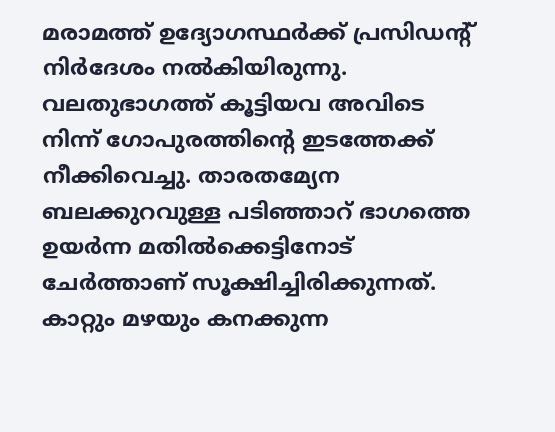മരാമത്ത് ഉദ്യോഗസ്ഥർക്ക് പ്രസിഡന്‍റ് നിർദേശം നൽകിയിരുന്നു. വലതുഭാഗത്ത് കൂട്ടിയവ അവിടെ നിന്ന് ഗോപുരത്തിന്‍റെ ഇടത്തേക്ക് നീക്കിവെച്ചു. താരതമ്യേന ബലക്കുറവുള്ള പടിഞ്ഞാറ് ഭാഗത്തെ ഉയർന്ന മതിൽക്കെട്ടിനോട് ചേർത്താണ് സൂക്ഷിച്ചിരിക്കുന്നത്. കാറ്റും മഴയും കനക്കുന്ന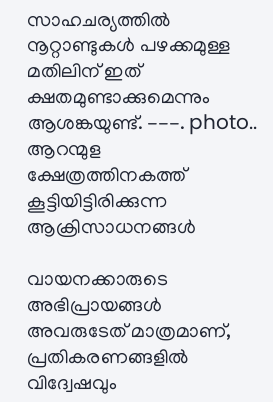സാഹചര്യത്തിൽ നൂറ്റാണ്ടുകൾ പഴക്കമുള്ള മതിലിന് ഇത് ക്ഷതമുണ്ടാക്കുമെന്നും ആശങ്കയുണ്ട്. ---. photo.. ആറന്മുള ക്ഷേത്രത്തിനകത്ത് കൂട്ടിയിട്ടിരിക്കുന്ന ആക്രിസാധനങ്ങൾ

വായനക്കാരുടെ അഭിപ്രായങ്ങള്‍ അവരുടേത് മാത്രമാണ്, പ്രതികരണങ്ങളിൽ വിദ്വേഷവും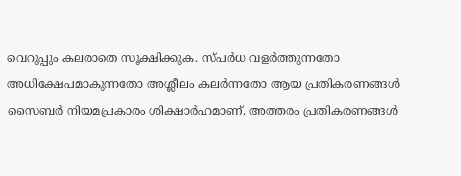വെറുപ്പും കലരാതെ സൂക്ഷിക്കുക. സ്പർധ വളർത്തുന്നതോ അധിക്ഷേപമാകുന്നതോ അശ്ലീലം കലർന്നതോ ആയ പ്രതികരണങ്ങൾ സൈബർ നിയമപ്രകാരം ശിക്ഷാർഹമാണ്. അത്തരം പ്രതികരണങ്ങൾ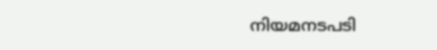നിയമനടപടി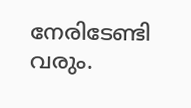നേരിടേണ്ടി വരും.